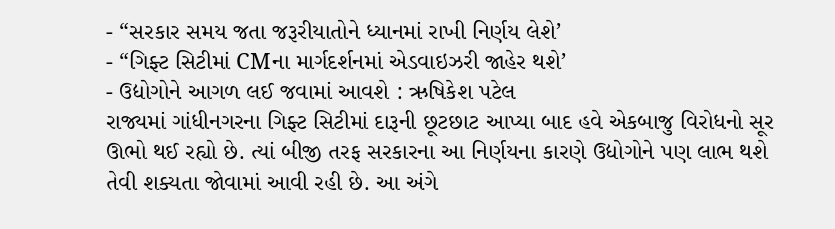- “સરકાર સમય જતા જરૂરીયાતોને ધ્યાનમાં રાખી નિર્ણય લેશે’
- “ગિફ્ટ સિટીમાં CMના માર્ગદર્શનમાં એડવાઇઝરી જાહેર થશે’
- ઉદ્યોગોને આગળ લઈ જવામાં આવશે : ઋષિકેશ પટેલ
રાજ્યમાં ગાંધીનગરના ગિફ્ટ સિટીમાં દારૂની છૂટછાટ આપ્યા બાદ હવે એકબાજુ વિરોધનો સૂર ઊભો થઈ રહ્યો છે. ત્યાં બીજી તરફ સરકારના આ નિર્ણયના કારણે ઉદ્યોગોને પણ લાભ થશે તેવી શક્યતા જોવામાં આવી રહી છે. આ અંગે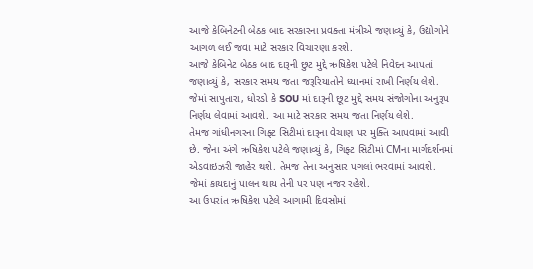આજે કેબિનેટની બેઠક બાદ સરકારના પ્રવક્તા મંત્રીએ જણાવ્યું કે, ઉદ્યોગોને આગળ લઈ જવા માટે સરકાર વિચારણા કરશે.
આજે કેબિનેટ બેઠક બાદ દારૂની છુટ મુદ્દે ઋષિકેશ પટેલે નિવેદન આપતાં જણાવ્યું કે, સરકાર સમય જતા જરૂરિયાતોને ધ્યાનમાં રાખી નિર્ણય લેશે. જેમાં સાપુતારા, ધોરડો કે SOU માં દારૂની છૂટ મુદ્દે સમય સંજોગોના અનુરૂપ નિર્ણય લેવામાં આવશે. આ માટે સરકાર સમય જતા નિર્ણય લેશે.
તેમજ ગાંધીનગરના ગિફ્ટ સિટીમાં દારૂના વેચાણ પર મુક્તિ આપવામાં આવી છે. જેના અંગે ઋષિકેશ પટેલે જણાવ્યું કે, ગિફ્ટ સિટીમાં CMના માર્ગદર્શનમાં એડવાઇઝરી જાહેર થશે. તેમજ તેના અનુસાર પગલાં ભરવામાં આવશે. જેમાં કાયદાનું પાલન થાય તેની પર પણ નજર રહેશે.
આ ઉપરાંત ઋષિકેશ પટેલે આગામી દિવસોમાં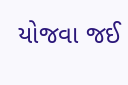યોજવા જઈ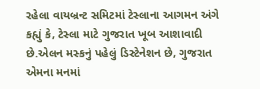રહેલા વાયબ્રન્ટ સમિટમાં ટેસ્લાના આગમન અંગે કહ્યું કે, ટેસ્લા માટે ગુજરાત ખૂબ આશાવાદી છે.એલન મસ્કનું પહેલું ડિસ્ટેનેશન છે, ગુજરાત એમના મનમાં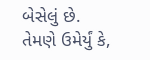બેસેલું છે. તેમણે ઉમેર્યું કે,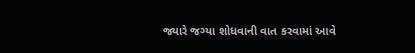જ્યારે જગ્યા શોધવાની વાત કરવામાં આવે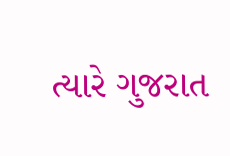ત્યારે ગુજરાત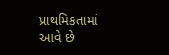પ્રાથમિકતામાં આવે છે